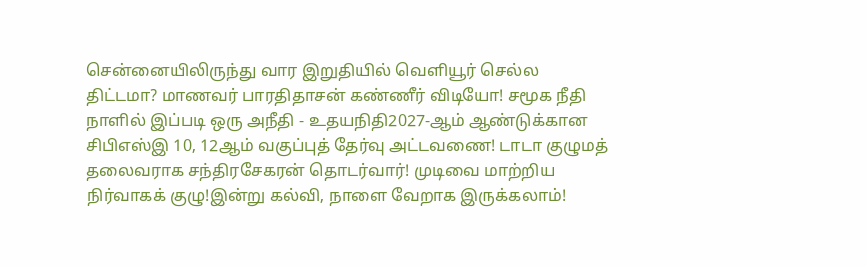சென்னையிலிருந்து வார இறுதியில் வெளியூர் செல்ல திட்டமா? மாணவர் பாரதிதாசன் கண்ணீர் விடியோ! சமூக நீதி நாளில் இப்படி ஒரு அநீதி - உதயநிதி2027-ஆம் ஆண்டுக்கான சிபிஎஸ்இ 10, 12ஆம் வகுப்புத் தேர்வு அட்டவணை! டாடா குழுமத் தலைவராக சந்திரசேகரன் தொடர்வார்! முடிவை மாற்றிய நிர்வாகக் குழு!இன்று கல்வி, நாளை வேறாக இருக்கலாம்!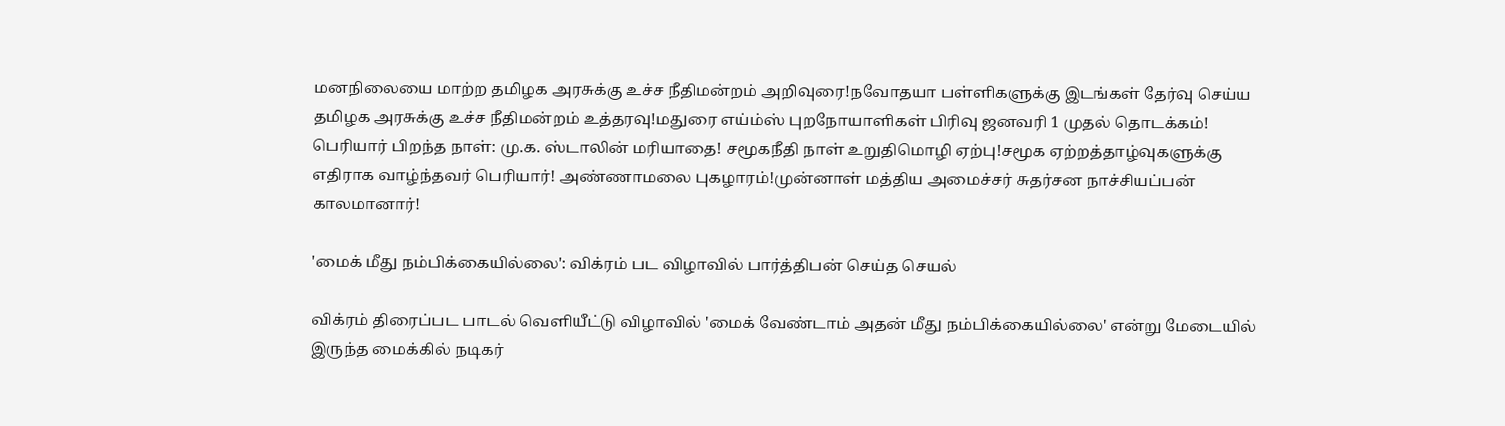மனநிலையை மாற்ற தமிழக அரசுக்கு உச்ச நீதிமன்றம் அறிவுரை!நவோதயா பள்ளிகளுக்கு இடங்கள் தேர்வு செய்ய தமிழக அரசுக்கு உச்ச நீதிமன்றம் உத்தரவு!மதுரை எய்ம்ஸ் புறநோயாளிகள் பிரிவு ஜனவரி 1 முதல் தொடக்கம்! பெரியார் பிறந்த நாள்: மு.க. ஸ்டாலின் மரியாதை! சமூகநீதி நாள் உறுதிமொழி ஏற்பு!சமூக ஏற்றத்தாழ்வுகளுக்கு எதிராக வாழ்ந்தவர் பெரியார்! அண்ணாமலை புகழாரம்!முன்னாள் மத்திய அமைச்சர் சுதர்சன நாச்சியப்பன் காலமானார்!

'மைக் மீது நம்பிக்கையில்லை': விக்ரம் பட விழாவில் பார்த்திபன் செய்த செயல்

விக்ரம் திரைப்பட பாடல் வெளியீட்டு விழாவில் 'மைக் வேண்டாம் அதன் மீது நம்பிக்கையில்லை' என்று மேடையில் இருந்த மைக்கில் நடிகர்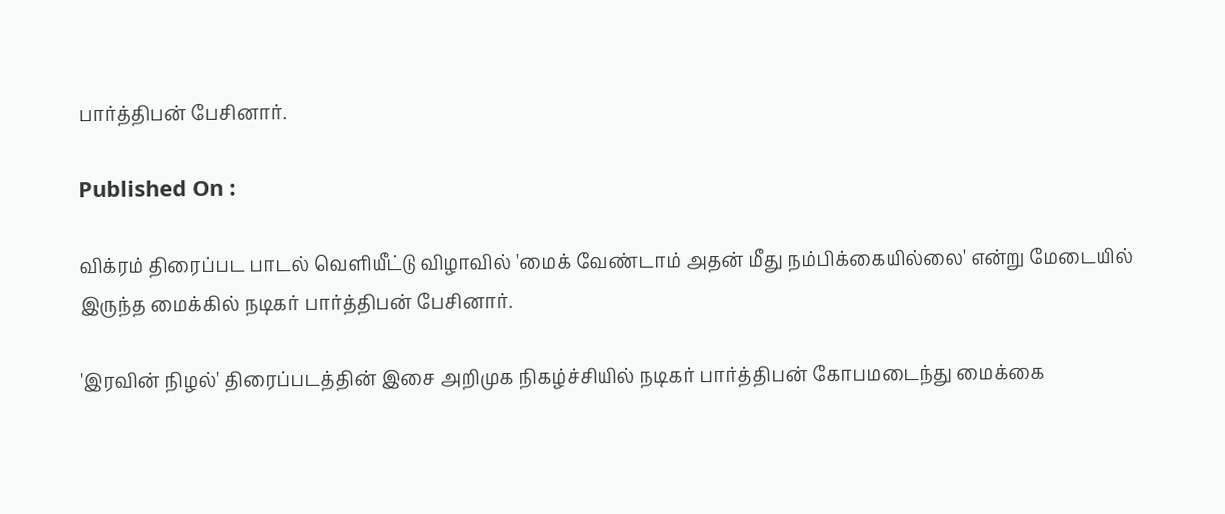பார்த்திபன் பேசினார்.

Published On :

விக்ரம் திரைப்பட பாடல் வெளியீட்டு விழாவில் 'மைக் வேண்டாம் அதன் மீது நம்பிக்கையில்லை' என்று மேடையில் இருந்த மைக்கில் நடிகர் பார்த்திபன் பேசினார்.

'இரவின் நிழல்' திரைப்படத்தின் இசை அறிமுக நிகழ்ச்சியில் நடிகர் பார்த்திபன் கோபமடைந்து மைக்கை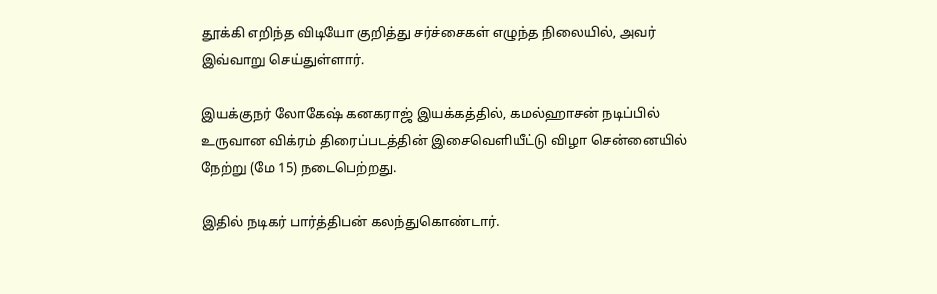தூக்கி எறிந்த விடியோ குறித்து சர்ச்சைகள் எழுந்த நிலையில், அவர் இவ்வாறு செய்துள்ளார்.

இயக்குநர் லோகேஷ் கனகராஜ் இயக்கத்தில், கமல்ஹாசன் நடிப்பில் உருவான விக்ரம் திரைப்படத்தின் இசைவெளியீட்டு விழா சென்னையில் நேற்று (மே 15) நடைபெற்றது.

இதில் நடிகர் பார்த்திபன் கலந்துகொண்டார்.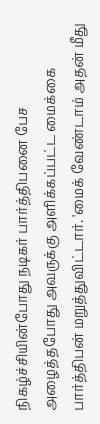நிகழ்ச்சியின்போது நடிகர் பார்த்திபனை பேச அழைத்தபோது அவருக்கு அளிக்கப்பட்ட மைக்கை பார்த்திபன் மறுத்துவிட்டார். 'மைக் வேண்டாம் அதன் மீது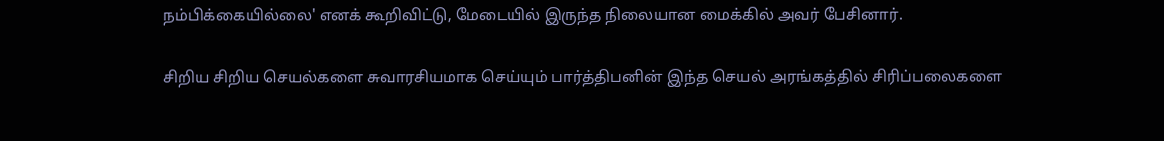நம்பிக்கையில்லை' எனக் கூறிவிட்டு, மேடையில் இருந்த நிலையான மைக்கில் அவர் பேசினார்.

சிறிய சிறிய செயல்களை சுவாரசியமாக செய்யும் பார்த்திபனின் இந்த செயல் அரங்கத்தில் சிரிப்பலைகளை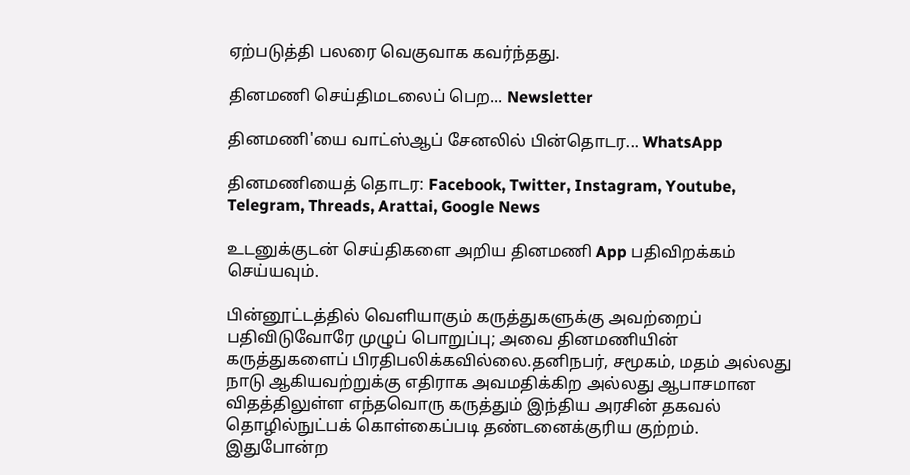ஏற்படுத்தி பலரை வெகுவாக கவர்ந்தது.

தினமணி செய்திமடலைப் பெற... Newsletter

தினமணி'யை வாட்ஸ்ஆப் சேனலில் பின்தொடர... WhatsApp

தினமணியைத் தொடர: Facebook, Twitter, Instagram, Youtube, Telegram, Threads, Arattai, Google News

உடனுக்குடன் செய்திகளை அறிய தினமணி App பதிவிறக்கம் செய்யவும்.

பின்னூட்டத்தில் வெளியாகும் கருத்துகளுக்கு அவற்றைப் பதிவிடுவோரே முழுப் பொறுப்பு; அவை தினமணியின் கருத்துகளைப் பிரதிபலிக்கவில்லை.தனிநபர், சமூகம், மதம் அல்லது நாடு ஆகியவற்றுக்கு எதிராக அவமதிக்கிற அல்லது ஆபாசமான விதத்திலுள்ள எந்தவொரு கருத்தும் இந்திய அரசின் தகவல் தொழில்நுட்பக் கொள்கைப்படி தண்டனைக்குரிய குற்றம். இதுபோன்ற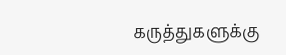கருத்துகளுக்கு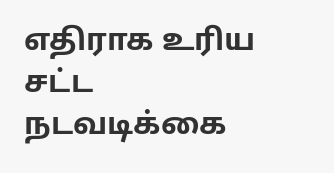எதிராக உரிய சட்ட நடவடிக்கை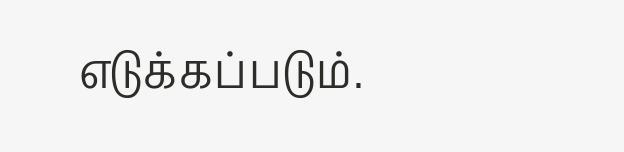எடுக்கப்படும்.